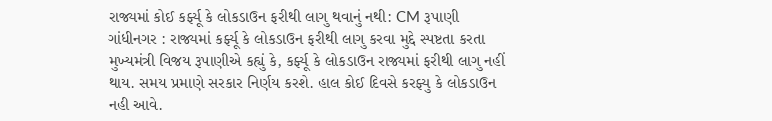રાજ્યમાં કોઈ કર્ફ્યૂ કે લોકડાઉન ફરીથી લાગુ થવાનું નથી: CM રૂપાણી
ગાંધીનગર : રાજ્યમાં કર્ફ્યૂ કે લોકડાઉન ફરીથી લાગુ કરવા મુદ્દે સ્પષ્ટતા કરતા મુખ્યમંત્રી વિજય રૂપાણીએ કહ્યું કે, કર્ફ્યૂ કે લોકડાઉન રાજ્યમાં ફરીથી લાગુ નહીં થાય. સમય પ્રમાણે સરકાર નિર્ણય કરશે. હાલ કોઈ દિવસે કરફ્યુ કે લોકડાઉન નહી આવે.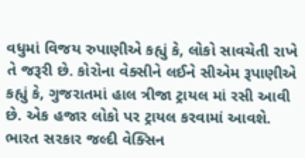વધુમાં વિજય રુપાણીએ કહ્યું કે, લોકો સાવચેતી રાખે તે જરૂરી છે. કોરોના વેક્સીને લઈને સીએમ રૂપાણીએ કહ્યું કે, ગુજરાતમાં હાલ ત્રીજા ટ્રાયલ માં રસી આવી છે. એક હજાર લોકો પર ટ્રાયલ કરવામાં આવશે. ભારત સરકાર જલ્દી વેક્સિન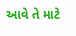આવે તે માટે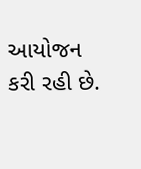આયોજન કરી રહી છે.